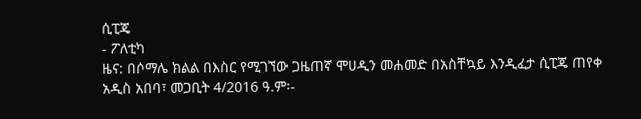ሲፒጄ
- ፖለቲካ
ዜና: በሶማሌ ክልል በእስር የሚገኘው ጋዜጠኛ ሞሀዲን መሐመድ በአስቸኳይ እንዲፈታ ሲፒጄ ጠየቀ
አዲስ አበባ፣ መጋቢት 4/2016 ዓ.ም፡-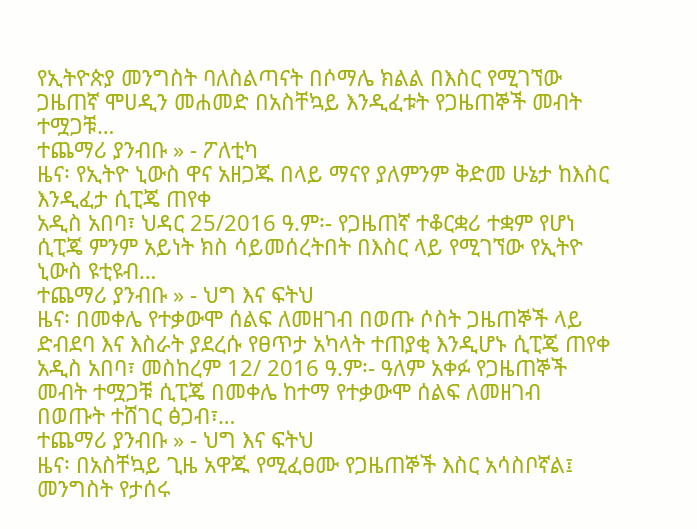የኢትዮጵያ መንግስት ባለስልጣናት በሶማሌ ክልል በእስር የሚገኘው ጋዜጠኛ ሞሀዲን መሐመድ በአስቸኳይ እንዲፈቱት የጋዜጠኞች መብት ተሟጋቹ…
ተጨማሪ ያንብቡ » - ፖለቲካ
ዜና፡ የኢትዮ ኒውስ ዋና አዘጋጁ በላይ ማናየ ያለምንም ቅድመ ሁኔታ ከእስር እንዲፈታ ሲፒጄ ጠየቀ
አዲስ አበባ፣ ህዳር 25/2016 ዓ.ም፡- የጋዜጠኛ ተቆርቋሪ ተቋም የሆነ ሲፒጄ ምንም አይነት ክስ ሳይመሰረትበት በእስር ላይ የሚገኘው የኢትዮ ኒውስ ዩቲዩብ…
ተጨማሪ ያንብቡ » - ህግ እና ፍትህ
ዜና፡ በመቀሌ የተቃውሞ ሰልፍ ለመዘገብ በወጡ ሶስት ጋዜጠኞች ላይ ድብደባ እና እስራት ያደረሱ የፀጥታ አካላት ተጠያቂ እንዲሆኑ ሲፒጄ ጠየቀ
አዲስ አበባ፣ መስከረም 12/ 2016 ዓ.ም፡- ዓለም አቀፉ የጋዜጠኞች መብት ተሟጋቹ ሲፒጄ በመቀሌ ከተማ የተቃውሞ ሰልፍ ለመዘገብ በወጡት ተሸገር ፅጋብ፣…
ተጨማሪ ያንብቡ » - ህግ እና ፍትህ
ዜና፡ በአስቸኳይ ጊዜ አዋጁ የሚፈፀሙ የጋዜጠኞች እስር አሳስቦኛል፤ መንግስት የታሰሩ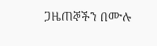ጋዜጠኞችን በሙሉ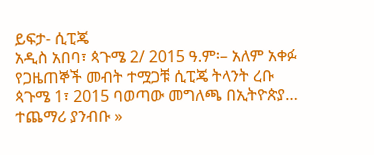ይፍታ- ሲፒጄ
አዲስ አበባ፣ ጳጉሜ 2/ 2015 ዓ.ም፡– አለም አቀፉ የጋዜጠኞች መብት ተሟጋቹ ሲፒጄ ትላንት ረቡ ጳጉሜ 1፣ 2015 ባወጣው መግለጫ በኢትዮጵያ…
ተጨማሪ ያንብቡ »